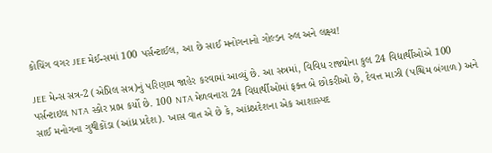કોચિંગ વગર JEE મેઈન્સમાં 100 પર્સન્ટાઈલ, આ છે સાઈ મનોગનાનો ગોલ્ડન રુલ અને લક્ષ્ય!

JEE મેન્સ સત્ર-2 (એપ્રિલ સત્ર)નું પરિણામ જાહેર કરવામાં આવ્યું છે. આ સત્રમાં, વિવિધ રાજ્યોના કુલ 24 વિદ્યાર્થીઓએ 100 પર્સન્ટાઇલ NTA સ્કોર પ્રાપ્ત કર્યો છે. 100 NTA મેળવનારા 24 વિદ્યાર્થીઓમાં ફક્ત બે છોકરીઓ છે, દેવત્ત માઝી (પશ્ચિમ બંગાળ) અને સાઈ મનોગના ગુથીકોંડા (આંધ્ર પ્રદેશ). ખાસ વાત એ છે કે, આંધ્રપ્રદેશના એક આશાસ્પદ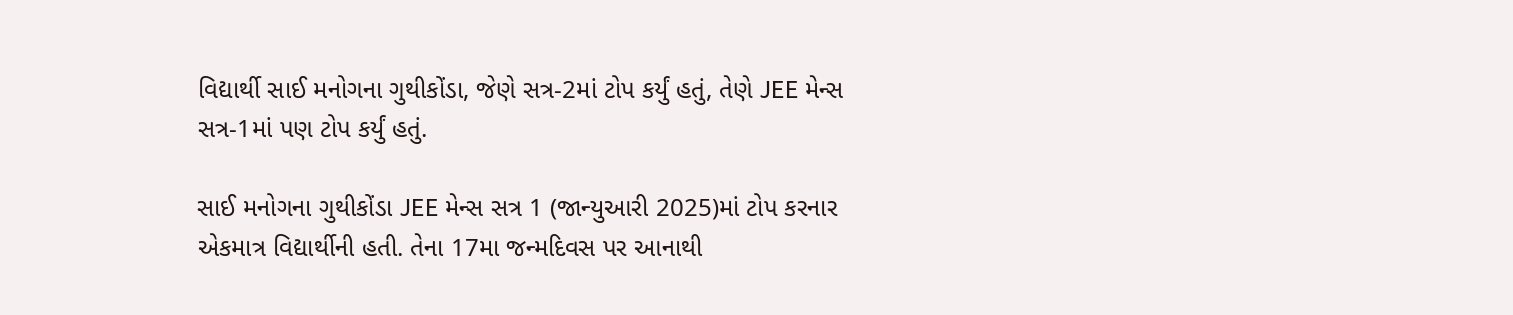વિદ્યાર્થી સાઈ મનોગના ગુથીકોંડા, જેણે સત્ર-2માં ટોપ કર્યું હતું, તેણે JEE મેન્સ સત્ર-1માં પણ ટોપ કર્યું હતું.

સાઈ મનોગના ગુથીકોંડા JEE મેન્સ સત્ર 1 (જાન્યુઆરી 2025)માં ટોપ કરનાર એકમાત્ર વિદ્યાર્થીની હતી. તેના 17મા જન્મદિવસ પર આનાથી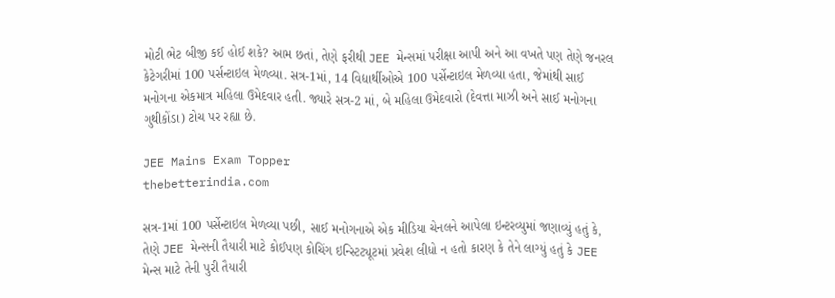મોટી ભેટ બીજી કઈ હોઈ શકે? આમ છતાં, તેણે ફરીથી JEE મેન્સમાં પરીક્ષા આપી અને આ વખતે પણ તેણે જનરલ કેટેગરીમાં 100 પર્સન્ટાઇલ મેળવ્યા. સત્ર-1માં, 14 વિદ્યાર્થીઓએ 100 પર્સેન્ટાઇલ મેળવ્યા હતા, જેમાંથી સાઈ મનોગના એકમાત્ર મહિલા ઉમેદવાર હતી. જ્યારે સત્ર-2 માં, બે મહિલા ઉમેદવારો (દેવત્તા માઝી અને સાઈ મનોગના ગુથીકોંડા) ટોચ પર રહ્યા છે.

JEE Mains Exam Topper
thebetterindia.com

સત્ર-1માં 100 પર્સેન્ટાઇલ મેળવ્યા પછી, સાઈ મનોગનાએ એક મીડિયા ચેનલને આપેલા ઇન્ટરવ્યુમાં જણાવ્યું હતું કે, તેણે JEE મેન્સની તૈયારી માટે કોઈપણ કોચિંગ ઇન્સ્ટિટ્યૂટમાં પ્રવેશ લીધો ન હતો કારણ કે તેને લાગ્યું હતું કે JEE મેન્સ માટે તેની પુરી તૈયારી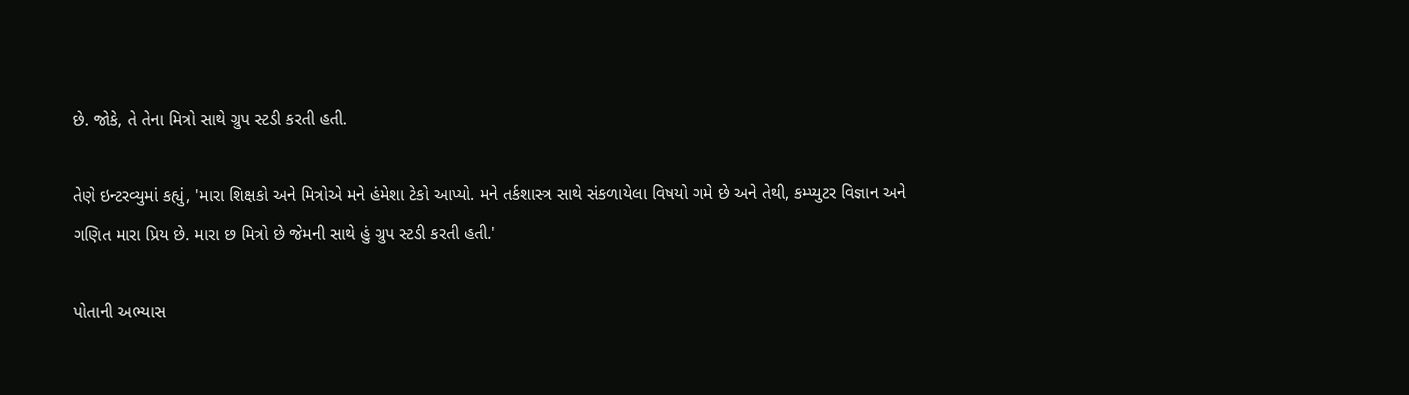છે. જોકે, તે તેના મિત્રો સાથે ગ્રુપ સ્ટડી કરતી હતી.

તેણે ઇન્ટરવ્યુમાં કહ્યું, 'મારા શિક્ષકો અને મિત્રોએ મને હંમેશા ટેકો આપ્યો. મને તર્કશાસ્ત્ર સાથે સંકળાયેલા વિષયો ગમે છે અને તેથી, કમ્પ્યુટર વિજ્ઞાન અને ગણિત મારા પ્રિય છે. મારા છ મિત્રો છે જેમની સાથે હું ગ્રુપ સ્ટડી કરતી હતી.'

પોતાની અભ્યાસ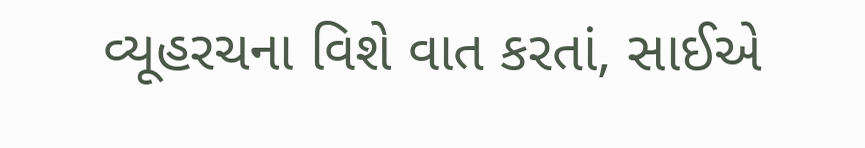વ્યૂહરચના વિશે વાત કરતાં, સાઈએ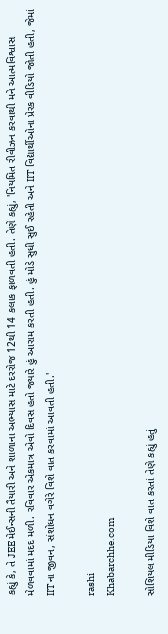કહ્યું કે, તે JEE મેઈન્સની તૈયારી અને શાળાના અભ્યાસ માટે દરરોજ 12થી 14 કલાક ફાળવતી હતી. તેણે કહ્યું, 'નિયમિત રીવીઝન કરવાથી મને આત્મવિશ્વાસ મેળવવામાં મદદ મળી. રવિવાર એકમાત્ર એવો દિવસ હતો જ્યારે હું આરામ કરતી હતી. હું મોડે સુધી સુઈ રહેતી અને IIT વિદ્યાર્થીઓના પ્રેરક વીડિયો જોતી હતી, જેમાં IITના જીવન, સંશોધન વગેરે વિશે વાત કરવામાં આવતી હતી.'

rashi
Khabarchhe.com

સોશિયલ મીડિયા વિશે વાત કરતાં તેણે કહ્યું હતું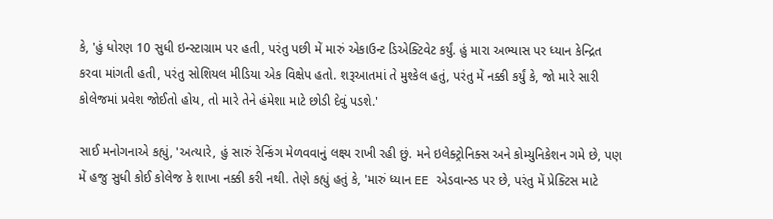કે, 'હું ધોરણ 10 સુધી ઇન્સ્ટાગ્રામ પર હતી, પરંતુ પછી મેં મારું એકાઉન્ટ ડિએક્ટિવેટ કર્યું. હું મારા અભ્યાસ પર ધ્યાન કેન્દ્રિત કરવા માંગતી હતી, પરંતુ સોશિયલ મીડિયા એક વિક્ષેપ હતો. શરૂઆતમાં તે મુશ્કેલ હતું, પરંતુ મેં નક્કી કર્યું કે, જો મારે સારી કોલેજમાં પ્રવેશ જોઈતો હોય, તો મારે તેને હંમેશા માટે છોડી દેવું પડશે.'

સાઈ મનોગનાએ કહ્યું, 'અત્યારે, હું સારું રેન્કિંગ મેળવવાનું લક્ષ્ય રાખી રહી છું. મને ઇલેક્ટ્રોનિક્સ અને કોમ્યુનિકેશન ગમે છે, પણ મેં હજુ સુધી કોઈ કોલેજ કે શાખા નક્કી કરી નથી. તેણે કહ્યું હતું કે, 'મારું ધ્યાન EE એડવાન્સ્ડ પર છે, પરંતુ મેં પ્રેક્ટિસ માટે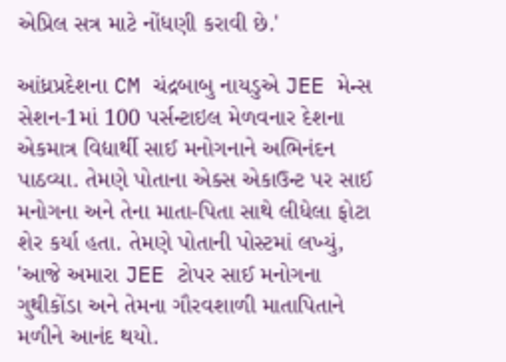એપ્રિલ સત્ર માટે નોંધણી કરાવી છે.'

આંધ્રપ્રદેશના CM ચંદ્રબાબુ નાયડુએ JEE મેન્સ સેશન-1માં 100 પર્સન્ટાઇલ મેળવનાર દેશના એકમાત્ર વિદ્યાર્થી સાઈ મનોગનાને અભિનંદન પાઠવ્યા. તેમણે પોતાના એક્સ એકાઉન્ટ પર સાઈ મનોગના અને તેના માતા-પિતા સાથે લીધેલા ફોટા શેર કર્યા હતા. તેમણે પોતાની પોસ્ટમાં લખ્યું, 'આજે અમારા JEE ટોપર સાઈ મનોગના ગુથીકોંડા અને તેમના ગૌરવશાળી માતાપિતાને મળીને આનંદ થયો.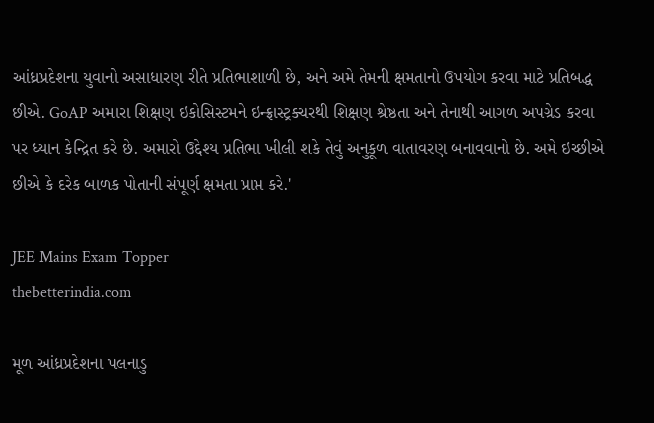આંધ્રપ્રદેશના યુવાનો અસાધારણ રીતે પ્રતિભાશાળી છે, અને અમે તેમની ક્ષમતાનો ઉપયોગ કરવા માટે પ્રતિબદ્ધ છીએ. GoAP અમારા શિક્ષણ ઇકોસિસ્ટમને ઇન્ફ્રાસ્ટ્રક્ચરથી શિક્ષણ શ્રેષ્ઠતા અને તેનાથી આગળ અપગ્રેડ કરવા પર ધ્યાન કેન્દ્રિત કરે છે. અમારો ઉદ્દેશ્ય પ્રતિભા ખીલી શકે તેવું અનુકૂળ વાતાવરણ બનાવવાનો છે. અમે ઇચ્છીએ છીએ કે દરેક બાળક પોતાની સંપૂર્ણ ક્ષમતા પ્રાપ્ત કરે.'

JEE Mains Exam Topper
thebetterindia.com

મૂળ આંધ્રપ્રદેશના પલનાડુ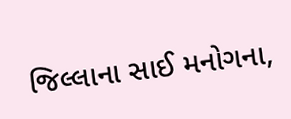જિલ્લાના સાઈ મનોગના,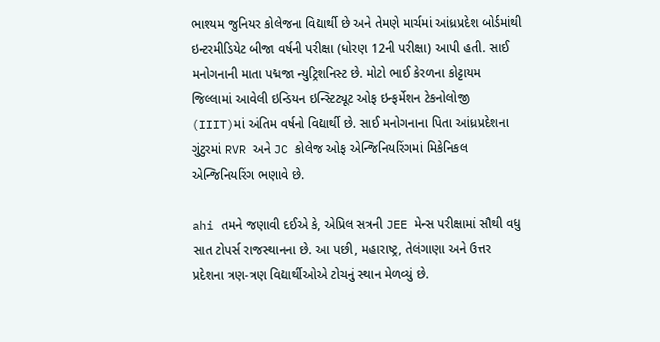ભાશ્યમ જુનિયર કોલેજના વિદ્યાર્થી છે અને તેમણે માર્ચમાં આંધ્રપ્રદેશ બોર્ડમાંથી ઇન્ટરમીડિયેટ બીજા વર્ષની પરીક્ષા (ધોરણ 12ની પરીક્ષા) આપી હતી. સાઈ મનોગનાની માતા પદ્મજા ન્યુટ્રિશનિસ્ટ છે. મોટો ભાઈ કેરળના કોટ્ટાયમ જિલ્લામાં આવેલી ઇન્ડિયન ઇન્સ્ટિટ્યૂટ ઓફ ઇન્ફર્મેશન ટેકનોલોજી (IIIT)માં અંતિમ વર્ષનો વિદ્યાર્થી છે. સાઈ મનોગનાના પિતા આંધ્રપ્રદેશના ગુંટુરમાં RVR અને JC કોલેજ ઓફ એન્જિનિયરિંગમાં મિકેનિકલ એન્જિનિયરિંગ ભણાવે છે.

ahi તમને જણાવી દઈએ કે, એપ્રિલ સત્રની JEE મેન્સ પરીક્ષામાં સૌથી વધુ સાત ટોપર્સ રાજસ્થાનના છે. આ પછી, મહારાષ્ટ્ર, તેલંગાણા અને ઉત્તર પ્રદેશના ત્રણ-ત્રણ વિદ્યાર્થીઓએ ટોચનું સ્થાન મેળવ્યું છે.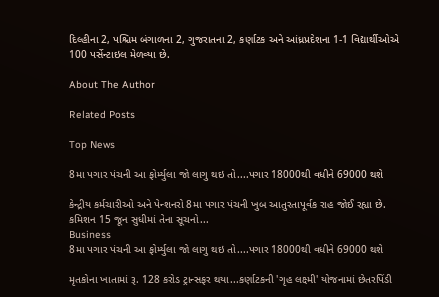દિલ્હીના 2, પશ્ચિમ બંગાળના 2, ગુજરાતના 2, કર્ણાટક અને આંધ્રપ્રદેશના 1-1 વિદ્યાર્થીઓએ 100 પર્સેન્ટાઇલ મેળવ્યા છે.

About The Author

Related Posts

Top News

8મા પગાર પંચની આ ફોર્મ્યુલા જો લાગુ થઇ તો....પગાર 18000થી વધીને 69000 થશે

કેન્દ્રીય કર્મચારીઓ અને પેન્શનરો 8મા પગાર પંચની ખુબ આતુરતાપૂર્વક રાહ જોઈ રહ્યા છે. કમિશન 15 જૂન સુધીમાં તેના સૂચનો...
Business
8મા પગાર પંચની આ ફોર્મ્યુલા જો લાગુ થઇ તો....પગાર 18000થી વધીને 69000 થશે

મૃતકોના ખાતામાં રૂ. 128 કરોડ ટ્રાન્સફર થયા...કર્ણાટકની 'ગૃહ લક્ષ્મી' યોજનામાં છેતરપિંડી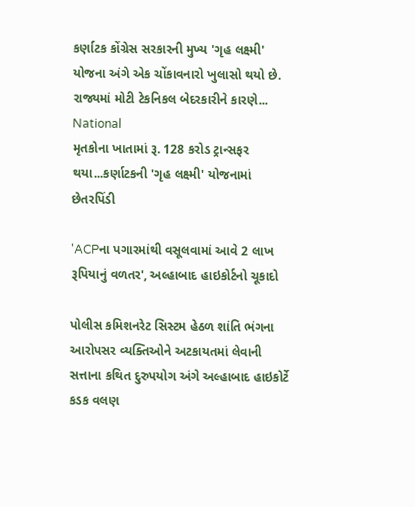કર્ણાટક કોંગ્રેસ સરકારની મુખ્ય 'ગૃહ લક્ષ્મી' યોજના અંગે એક ચોંકાવનારો ખુલાસો થયો છે. રાજ્યમાં મોટી ટેકનિકલ બેદરકારીને કારણે...
National
મૃતકોના ખાતામાં રૂ. 128 કરોડ ટ્રાન્સફર થયા...કર્ણાટકની 'ગૃહ લક્ષ્મી' યોજનામાં છેતરપિંડી

'ACPના પગારમાંથી વસૂલવામાં આવે 2 લાખ રૂપિયાનું વળતર', અલ્હાબાદ હાઇકોર્ટનો ચૂકાદો

પોલીસ કમિશનરેટ સિસ્ટમ હેઠળ શાંતિ ભંગના આરોપસર વ્યક્તિઓને અટકાયતમાં લેવાની સત્તાના કથિત દુરુપયોગ અંગે અલ્હાબાદ હાઇકોર્ટે કડક વલણ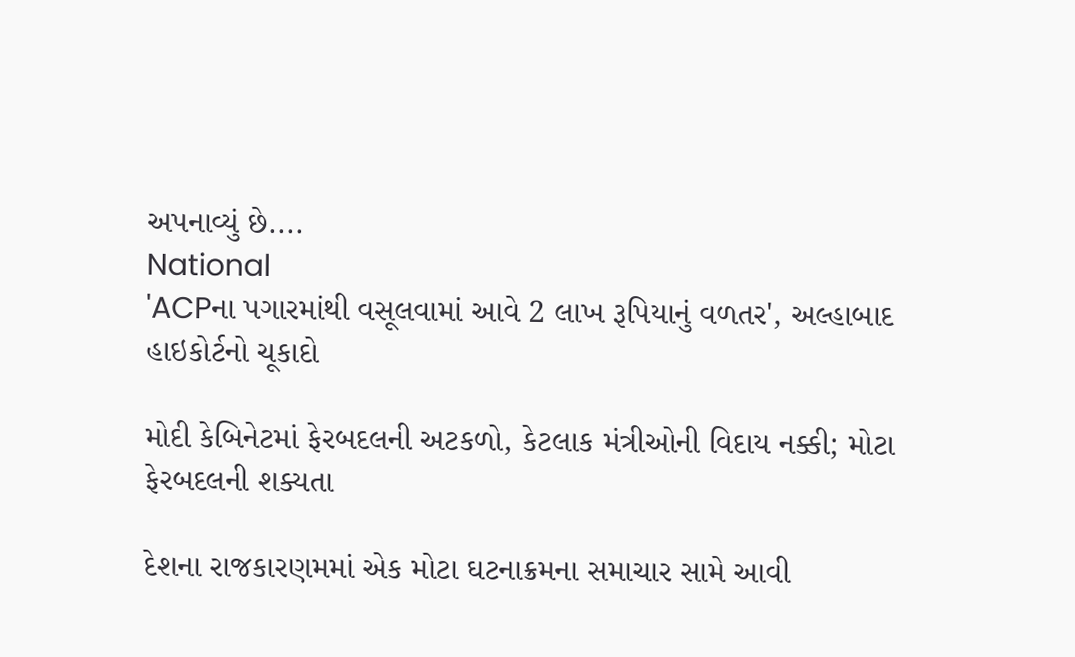અપનાવ્યું છે....
National
'ACPના પગારમાંથી વસૂલવામાં આવે 2 લાખ રૂપિયાનું વળતર', અલ્હાબાદ હાઇકોર્ટનો ચૂકાદો

મોદી કેબિનેટમાં ફેરબદલની અટકળો, કેટલાક મંત્રીઓની વિદાય નક્કી; મોટા ફેરબદલની શક્યતા

દેશના રાજકારણમમાં એક મોટા ઘટનાક્રમના સમાચાર સામે આવી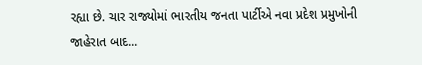રહ્યા છે. ચાર રાજ્યોમાં ભારતીય જનતા પાર્ટીએ નવા પ્રદેશ પ્રમુખોની જાહેરાત બાદ...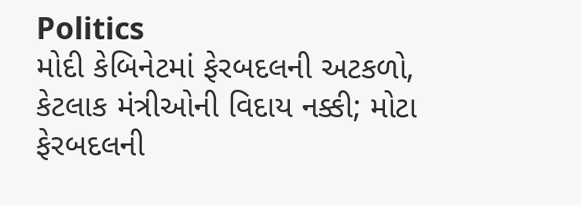Politics
મોદી કેબિનેટમાં ફેરબદલની અટકળો, કેટલાક મંત્રીઓની વિદાય નક્કી; મોટા ફેરબદલની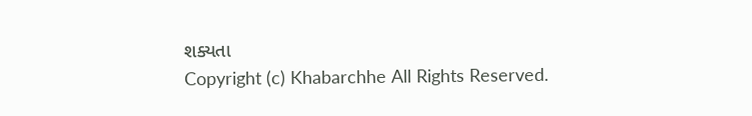શક્યતા
Copyright (c) Khabarchhe All Rights Reserved.